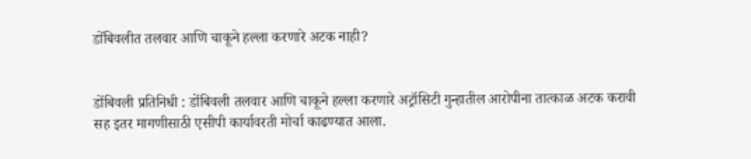डोंबिवलीत तलवार आणि चाकूने हल्ला करणारे अटक नाही?


डोंबिवली प्रतिनिधी : डोंबिवली तलवार आणि चाकूने हल्ला करणारे अट्रॉसिटी गुन्हातील आरोपीना तात्काळ अटक करावी सह इतर मागणीसाठी एसीपी कार्यावरती मोर्चा काढण्यात आला.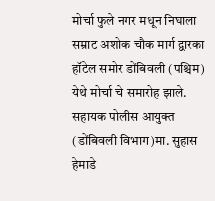मोर्चा फुले नगर मधून निघाला सम्राट अशोक चौक मार्ग द्वारका हॉटेल समोर डोंबिवली (पश्चिम) येथे मोर्चा चे समारोह झाले. सहायक पोलीस आयुक्त (डोंबिवली विभाग)मा. सुहास हेमाडे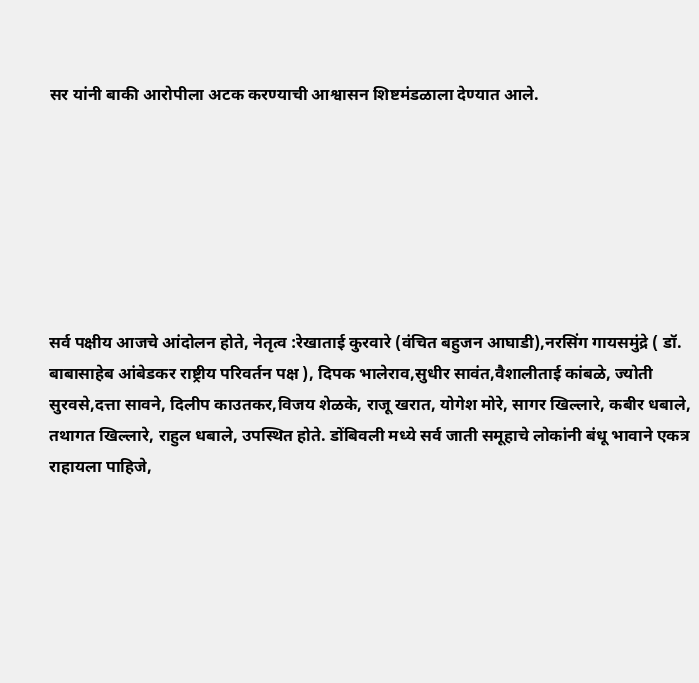सर यांनी बाकी आरोपीला अटक करण्याची आश्वासन शिष्टमंडळाला देण्यात आले.







सर्व पक्षीय आजचे आंदोलन होते, नेतृत्व :रेखाताई कुरवारे (वंचित बहुजन आघाडी),नरसिंग गायसमुंद्रे ( डॉ. बाबासाहेब आंबेडकर राष्ट्रीय परिवर्तन पक्ष ), दिपक भालेराव,सुधीर सावंत,वैशालीताई कांबळे, ज्योती सुरवसे,दत्ता सावने, दिलीप काउतकर,विजय शेळके, राजू खरात, योगेश मोरे, सागर खिल्लारे, कबीर धबाले, तथागत खिल्लारे, राहुल धबाले, उपस्थित होते. डोंबिवली मध्ये सर्व जाती समूहाचे लोकांनी बंधू भावाने एकत्र राहायला पाहिजे,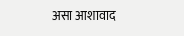असा आशावाद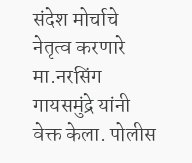संदेश मोर्चाचे नेतृत्व करणारे मा.नरसिंग गायसमुंद्रे यांनी वेक्त केला. पोलीस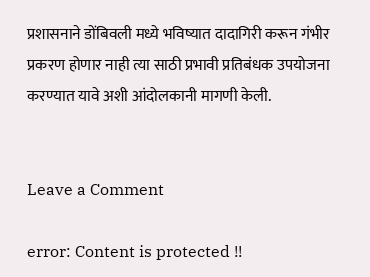प्रशासनाने डोंबिवली मध्ये भविष्यात दादागिरी करून गंभीर प्रकरण होणार नाही त्या साठी प्रभावी प्रतिबंधक उपयोजना करण्यात यावे अशी आंदोलकानी मागणी केली.


Leave a Comment

error: Content is protected !!